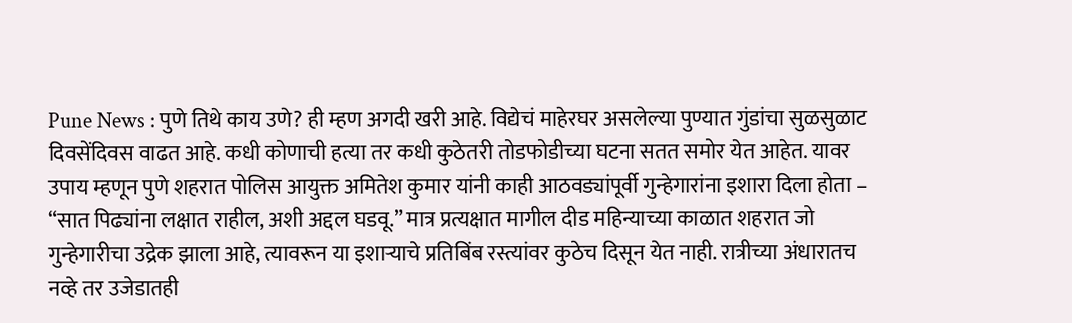Pune News : पुणे तिथे काय उणे? ही म्हण अगदी खरी आहे. विद्येचं माहेरघर असलेल्या पुण्यात गुंडांचा सुळसुळाट दिवसेंदिवस वाढत आहे. कधी कोणाची हत्या तर कधी कुठेतरी तोडफोडीच्या घटना सतत समोर येत आहेत. यावर उपाय म्हणून पुणे शहरात पोलिस आयुक्त अमितेश कुमार यांनी काही आठवड्यांपूर्वी गुन्हेगारांना इशारा दिला होता – “सात पिढ्यांना लक्षात राहील, अशी अद्दल घडवू.” मात्र प्रत्यक्षात मागील दीड महिन्याच्या काळात शहरात जो गुन्हेगारीचा उद्रेक झाला आहे, त्यावरून या इशाऱ्याचे प्रतिबिंब रस्त्यांवर कुठेच दिसून येत नाही. रात्रीच्या अंधारातच नव्हे तर उजेडातही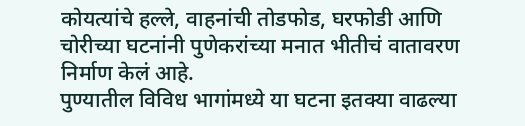कोयत्यांचे हल्ले, वाहनांची तोडफोड, घरफोडी आणि चोरीच्या घटनांनी पुणेकरांच्या मनात भीतीचं वातावरण निर्माण केलं आहे.
पुण्यातील विविध भागांमध्ये या घटना इतक्या वाढल्या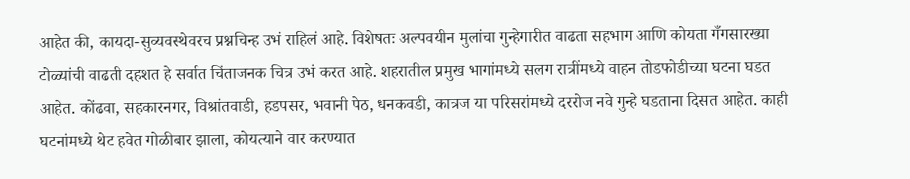आहेत की, कायदा-सुव्यवस्थेवरच प्रश्नचिन्ह उभं राहिलं आहे. विशेषतः अल्पवयीन मुलांचा गुन्हेगारीत वाढता सहभाग आणि कोयता गँगसारख्या टोळ्यांची वाढती दहशत हे सर्वात चिंताजनक चित्र उभं करत आहे. शहरातील प्रमुख भागांमध्ये सलग रात्रींमध्ये वाहन तोडफोडीच्या घटना घडत आहेत. कोंढवा, सहकारनगर, विश्रांतवाडी, हडपसर, भवानी पेठ, धनकवडी, कात्रज या परिसरांमध्ये दररोज नवे गुन्हे घडताना दिसत आहेत. काही घटनांमध्ये थेट हवेत गोळीबार झाला, कोयत्याने वार करण्यात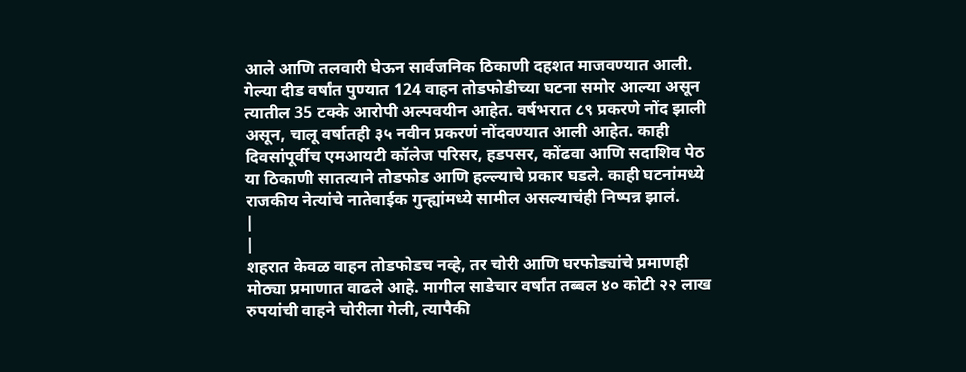आले आणि तलवारी घेऊन सार्वजनिक ठिकाणी दहशत माजवण्यात आली.
गेल्या दीड वर्षांत पुण्यात 124 वाहन तोडफोडीच्या घटना समोर आल्या असून त्यातील 35 टक्के आरोपी अल्पवयीन आहेत. वर्षभरात ८९ प्रकरणे नोंद झाली असून, चालू वर्षातही ३५ नवीन प्रकरणं नोंदवण्यात आली आहेत. काही दिवसांपूर्वीच एमआयटी कॉलेज परिसर, हडपसर, कोंढवा आणि सदाशिव पेठ या ठिकाणी सातत्याने तोडफोड आणि हल्ल्याचे प्रकार घडले. काही घटनांमध्ये राजकीय नेत्यांचे नातेवाईक गुन्ह्यांमध्ये सामील असल्याचंही निष्पन्न झालं.
|
|
शहरात केवळ वाहन तोडफोडच नव्हे, तर चोरी आणि घरफोड्यांचे प्रमाणही मोठ्या प्रमाणात वाढले आहे. मागील साडेचार वर्षांत तब्बल ४० कोटी २२ लाख रुपयांची वाहने चोरीला गेली, त्यापैकी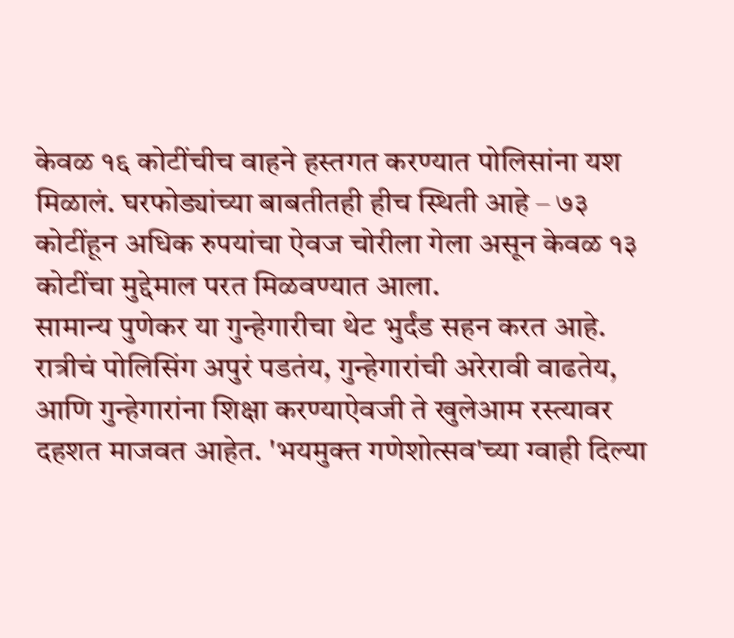केवळ १६ कोटींचीच वाहने हस्तगत करण्यात पोलिसांना यश मिळालं. घरफोड्यांच्या बाबतीतही हीच स्थिती आहे – ७३ कोटींहून अधिक रुपयांचा ऐवज चोरीला गेला असून केवळ १३ कोटींचा मुद्देमाल परत मिळवण्यात आला.
सामान्य पुणेकर या गुन्हेगारीचा थेट भुर्दंड सहन करत आहे. रात्रीचं पोलिसिंग अपुरं पडतंय, गुन्हेगारांची अरेरावी वाढतेय, आणि गुन्हेगारांना शिक्षा करण्याऐवजी ते खुलेआम रस्त्यावर दहशत माजवत आहेत. 'भयमुक्त गणेशोत्सव'च्या ग्वाही दिल्या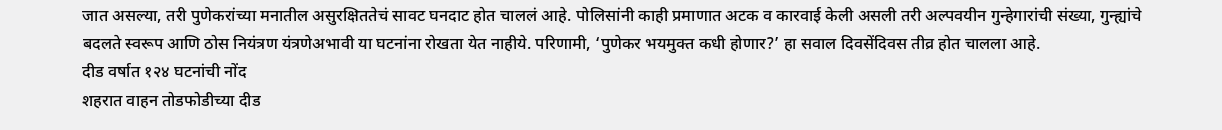जात असल्या, तरी पुणेकरांच्या मनातील असुरक्षिततेचं सावट घनदाट होत चाललं आहे. पोलिसांनी काही प्रमाणात अटक व कारवाई केली असली तरी अल्पवयीन गुन्हेगारांची संख्या, गुन्ह्यांचे बदलते स्वरूप आणि ठोस नियंत्रण यंत्रणेअभावी या घटनांना रोखता येत नाहीये. परिणामी, ‘पुणेकर भयमुक्त कधी होणार?’ हा सवाल दिवसेंदिवस तीव्र होत चालला आहे.
दीड वर्षात १२४ घटनांची नोंद
शहरात वाहन तोडफोडीच्या दीड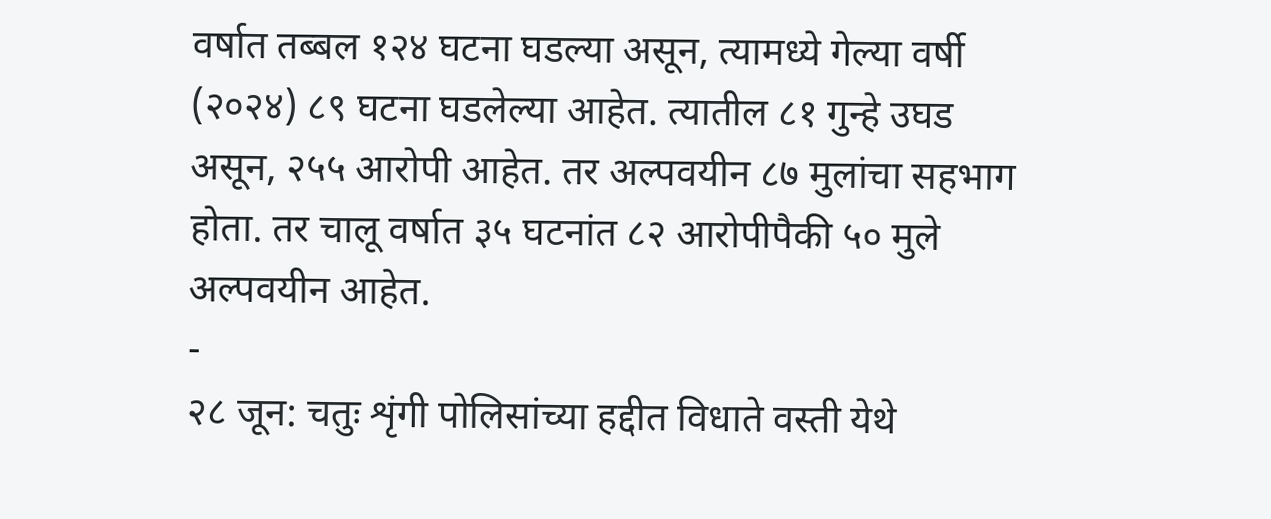वर्षात तब्बल १२४ घटना घडल्या असून, त्यामध्ये गेल्या वर्षी (२०२४) ८९ घटना घडलेल्या आहेत. त्यातील ८१ गुन्हे उघड असून, २५५ आरोपी आहेत. तर अल्पवयीन ८७ मुलांचा सहभाग होता. तर चालू वर्षात ३५ घटनांत ८२ आरोपीपैकी ५० मुले अल्पवयीन आहेत.
-
२८ जून: चतुः शृंगी पोलिसांच्या हद्दीत विधाते वस्ती येथे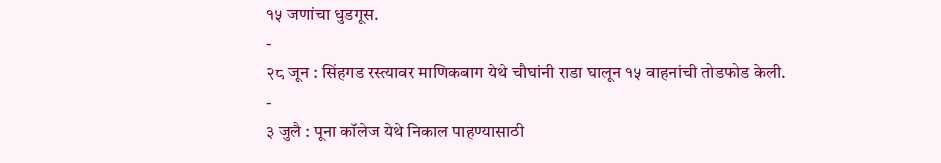१५ जणांचा धुडगूस.
-
२८ जून : सिंहगड रस्त्यावर माणिकबाग येथे चौघांनी राडा घालून १५ वाहनांची तोडफोड केली.
-
३ जुलै : पूना कॉलेज येथे निकाल पाहण्यासाठी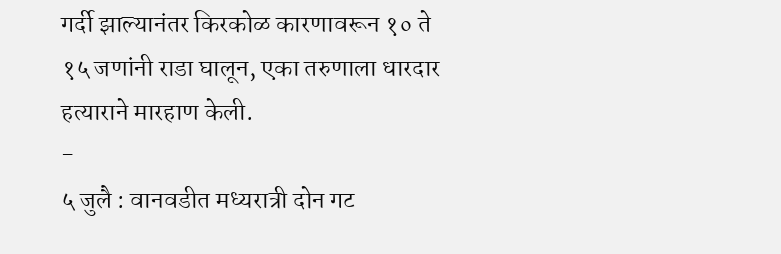गर्दी झाल्यानंतर किरकोळ कारणावरून १० ते १५ जणांनी राडा घालून, एका तरुणाला धारदार हत्याराने मारहाण केली.
-
५ जुलै : वानवडीत मध्यरात्री दोन गट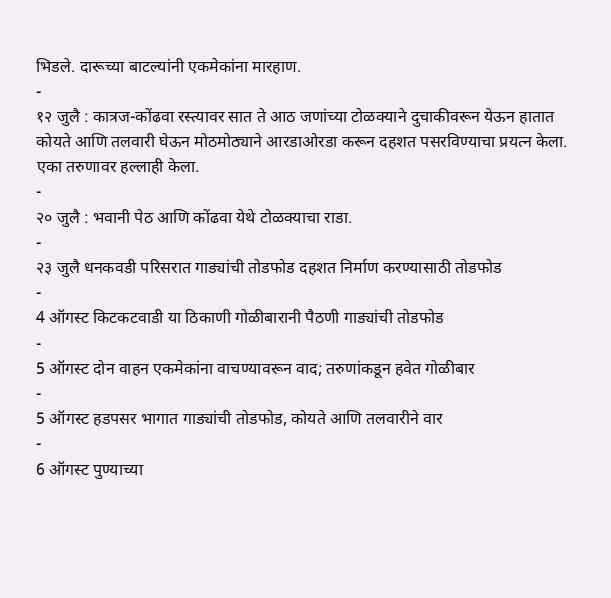भिडले. दारूच्या बाटल्यांनी एकमेकांना मारहाण.
-
१२ जुलै : कात्रज-कोंढवा रस्त्यावर सात ते आठ जणांच्या टोळक्याने दुचाकीवरून येऊन हातात कोयते आणि तलवारी घेऊन मोठमोठ्याने आरडाओरडा करून दहशत पसरविण्याचा प्रयत्न केला. एका तरुणावर हल्लाही केला.
-
२० जुलै : भवानी पेठ आणि कोंढवा येथे टोळक्याचा राडा.
-
२३ जुलै धनकवडी परिसरात गाड्यांची तोडफोड दहशत निर्माण करण्यासाठी तोडफोड
-
4 ऑगस्ट किटकटवाडी या ठिकाणी गोळीबारानी पैठणी गाड्यांची तोडफोड
-
5 ऑगस्ट दोन वाहन एकमेकांना वाचण्यावरून वाद; तरुणांकडून हवेत गोळीबार
-
5 ऑगस्ट हडपसर भागात गाड्यांची तोडफोड, कोयते आणि तलवारीने वार
-
6 ऑगस्ट पुण्याच्या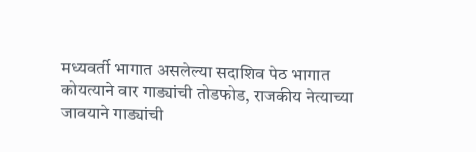मध्यवर्ती भागात असलेल्या सदाशिव पेठ भागात कोयत्याने वार गाड्यांची तोडफोड, राजकीय नेत्याच्या जावयाने गाड्यांची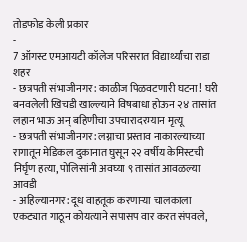तोडफोड केली प्रकार
-
7 ऑगस्ट एमआयटी कॉलेज परिसरात विद्यार्थ्यांचा राडा
शहर
- छत्रपती संभाजीनगर: काळीज पिळवटणारी घटना! घरी बनवलेली खिचडी खाल्ल्याने विषबाधा होऊन २४ तासांत लहान भाऊ अन् बहिणीचा उपचारादरम्यान मृत्यू
- छत्रपती संभाजीनगर: लग्नाचा प्रस्ताव नाकारल्याच्या रागातून मेडिकल दुकानात घुसून २२ वर्षीय केमिस्टची निर्घृण हत्या, पोलिसांनी अवघ्या ९ तासांत आवळल्या आवडी
- अहिल्यानगर: दूध वाहतूक करणाऱ्या चालकाला एकट्यात गाठून कोयत्याने सपासप वार करत संपवले,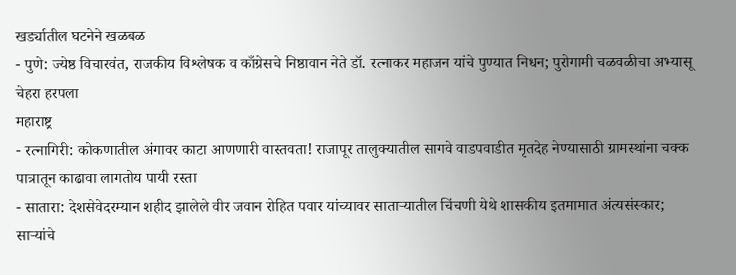खर्ड्यातील घटनेने खळबळ
- पुणे: ज्येष्ठ विचारवंत, राजकीय विश्लेषक व काँग्रेसचे निष्ठावान नेते डॉ. रत्नाकर महाजन यांचे पुण्यात निधन; पुरोगामी चळवळीचा अभ्यासू चेहरा हरपला
महाराष्ट्र
- रत्नागिरी: कोकणातील अंगावर काटा आणणारी वास्तवता! राजापूर तालुक्यातील सागवे वाडपवाडीत मृतदेह नेण्यासाठी ग्रामस्थांना चक्क पात्रातून काढावा लागतोय पायी रस्ता
- सातारा: देशसेवेदरम्यान शहीद झालेले वीर जवान रोहित पवार यांच्यावर साताऱ्यातील चिंचणी येथे शासकीय इतमामात अंत्यसंस्कार; साऱ्यांचे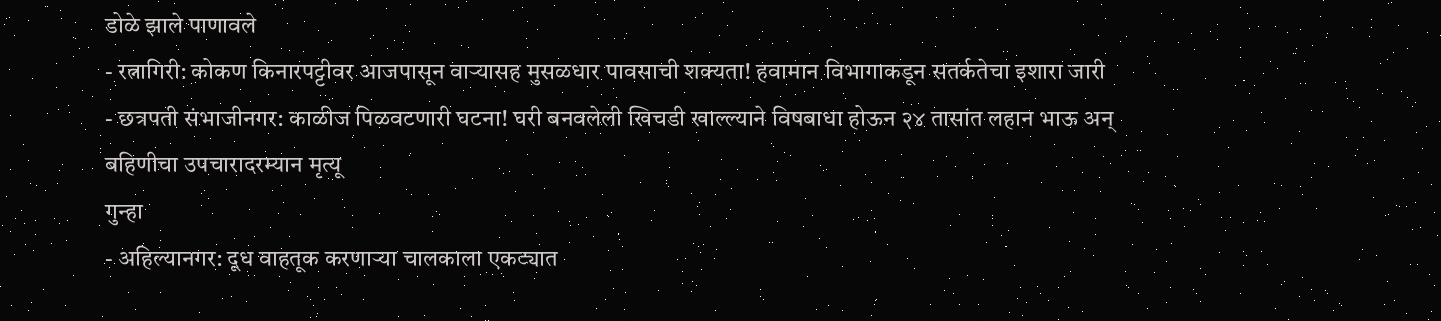डोळे झाले पाणावले
- रत्नागिरी: कोकण किनारपट्टीवर आजपासून वाऱ्यासह मुसळधार पावसाची शक्यता! हवामान विभागाकडून सतर्कतेचा इशारा जारी
- छत्रपती संभाजीनगर: काळीज पिळवटणारी घटना! घरी बनवलेली खिचडी खाल्ल्याने विषबाधा होऊन २४ तासांत लहान भाऊ अन् बहिणीचा उपचारादरम्यान मृत्यू
गुन्हा
- अहिल्यानगर: दूध वाहतूक करणाऱ्या चालकाला एकट्यात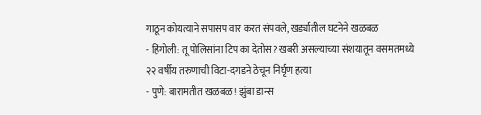गाठून कोयत्याने सपासप वार करत संपवले, खर्ड्यातील घटनेने खळबळ
- हिंगोली: तू पोलिसांना टिप का देतोस? खबरी असल्याच्या संशयातून वसमतमध्ये २२ वर्षीय तरुणाची विटा-दगडने ठेचून निर्घृण हत्या
- पुणे: बारामतीत खळबळ! झुंबा डान्स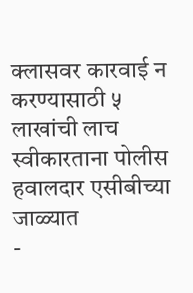क्लासवर कारवाई न करण्यासाठी ५ लाखांची लाच स्वीकारताना पोलीस हवालदार एसीबीच्या जाळ्यात
-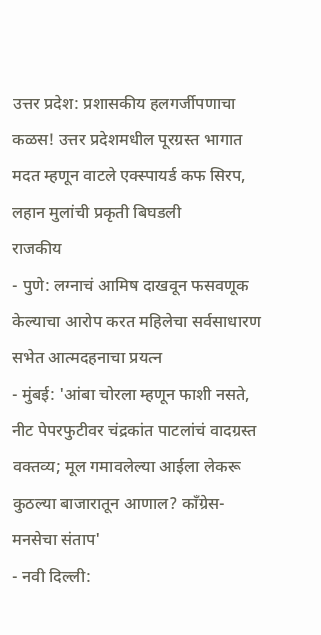उत्तर प्रदेश: प्रशासकीय हलगर्जीपणाचा कळस! उत्तर प्रदेशमधील पूरग्रस्त भागात मदत म्हणून वाटले एक्स्पायर्ड कफ सिरप, लहान मुलांची प्रकृती बिघडली
राजकीय
- पुणे: लग्नाचं आमिष दाखवून फसवणूक केल्याचा आरोप करत महिलेचा सर्वसाधारण सभेत आत्मदहनाचा प्रयत्न
- मुंबई: 'आंबा चोरला म्हणून फाशी नसते, नीट पेपरफुटीवर चंद्रकांत पाटलांचं वादग्रस्त वक्तव्य; मूल गमावलेल्या आईला लेकरू कुठल्या बाजारातून आणाल? काँग्रेस-मनसेचा संताप'
- नवी दिल्ली: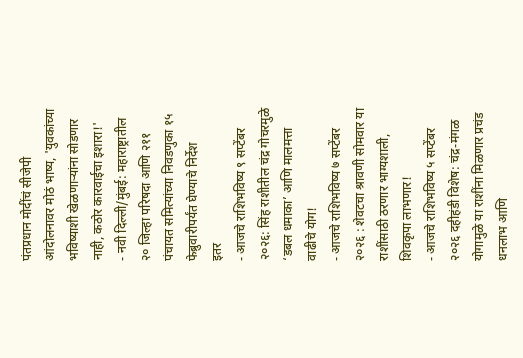पंतप्रधान मोदींचं सीजेपी आंदोलनावर मोठं भाष्य, 'युवकांच्या भविष्याशी खेळणाऱ्यांना सोडणार नाही, कठोर कारवाईचा इशारा!'
- नवी दिल्ली/मुंबई: महाराष्ट्रातील २० जिल्हा परिषदा आणि २११ पंचायत समित्यांच्या निवडणुका १५ फेब्रुवारीपर्यंत घेण्याचे निर्देश
इतर
- आजचे राशिभविष्य ९ सप्टेंबर २०२६: सिंह राशीतील चंद्र गोचरमुळे ‘डबल धमाका’ आणि मालमत्ता वाढीचे योग!
- आजचे राशिभविष्य ७ सप्टेंबर २०२६ : शेवटचा श्रावणी सोमवार या राशींसाठी ठरणार भाग्यशाली, शिवकृपा लाभणार!
- आजचे राशिभविष्य ५ सप्टेंबर २०२६ दहीहंडी विशेष: चंद्र-मंगळ योगामुळे या राशींना मिळणार प्रचंड धनलाभ आणि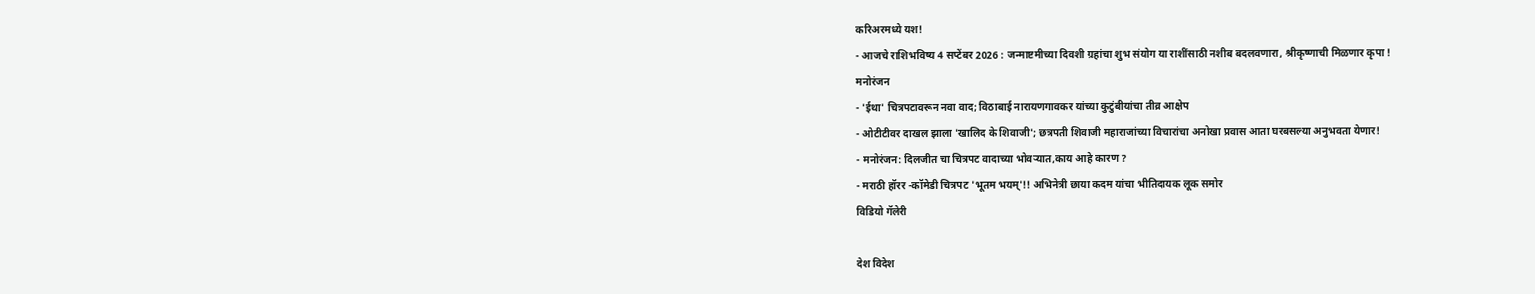करिअरमध्ये यश!
- आजचे राशिभविष्य 4 सप्टेंबर 2026 : जन्माष्टमीच्या दिवशी ग्रहांचा शुभ संयोग या राशींसाठी नशीब बदलवणारा, श्रीकृष्णाची मिळणार कृपा !
मनोरंजन
- 'ईथा' चित्रपटावरून नवा वाद; विठाबाई नारायणगावकर यांच्या कुटुंबीयांचा तीव्र आक्षेप
- ओटीटीवर दाखल झाला 'खालिद के शिवाजी'; छत्रपती शिवाजी महाराजांच्या विचारांचा अनोखा प्रवास आता घरबसल्या अनुभवता येणार!
- मनोरंजन: दिलजीत चा चित्रपट वादाच्या भोवऱ्यात,काय आहे कारण ?
- मराठी हॉरर -कॉमेडी चित्रपट 'भूतम भयम्'!! अभिनेत्री छाया कदम यांचा भीतिदायक लूक समोर
विडियो गॅलेरी

देश विदेश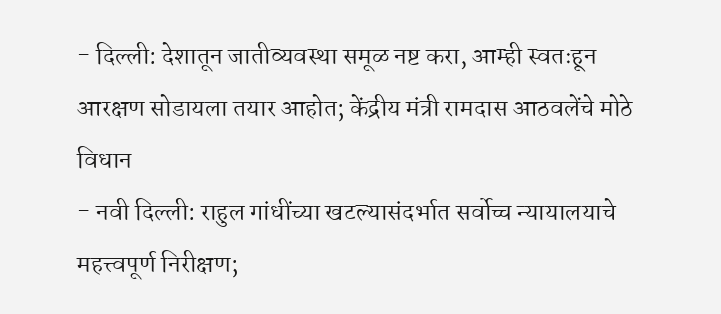- दिल्ली: देशातून जातीव्यवस्था समूळ नष्ट करा, आम्ही स्वतःहून आरक्षण सोडायला तयार आहोत; केंद्रीय मंत्री रामदास आठवलेंचे मोठे विधान
- नवी दिल्ली: राहुल गांधींच्या खटल्यासंदर्भात सर्वोच्च न्यायालयाचे महत्त्वपूर्ण निरीक्षण;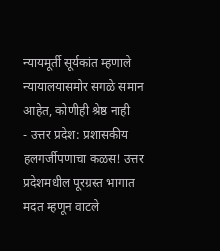न्यायमूर्ती सूर्यकांत म्हणाले न्यायालयासमोर सगळे समान आहेत, कोणीही श्रेष्ठ नाही
- उत्तर प्रदेश: प्रशासकीय हलगर्जीपणाचा कळस! उत्तर प्रदेशमधील पूरग्रस्त भागात मदत म्हणून वाटले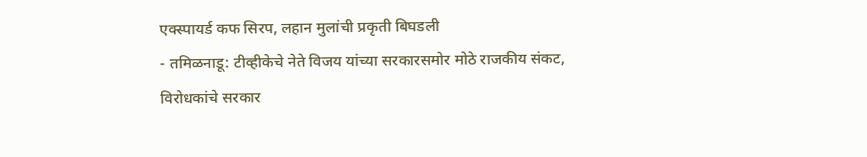एक्स्पायर्ड कफ सिरप, लहान मुलांची प्रकृती बिघडली
- तमिळनाडू: टीव्हीकेचे नेते विजय यांच्या सरकारसमोर मोठे राजकीय संकट, विरोधकांचे सरकार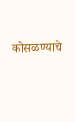कोसळण्याचे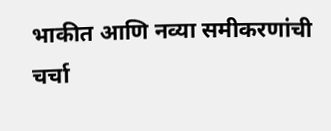भाकीत आणि नव्या समीकरणांची चर्चा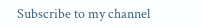Subscribe to my channel